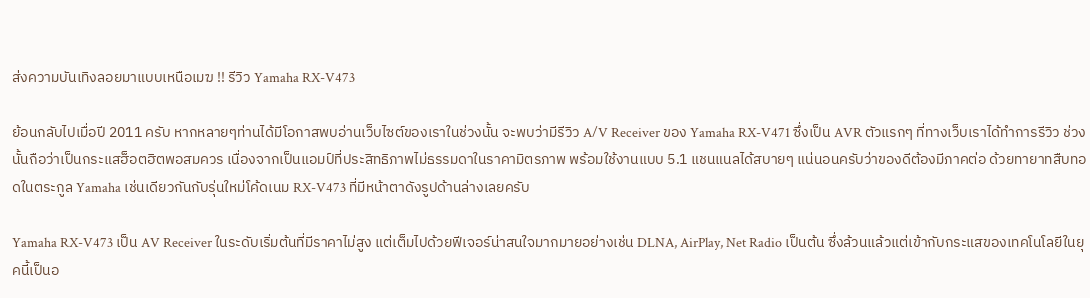ส่งความบันเทิงลอยมาแบบเหนือเมฆ !! รีวิว Yamaha RX-V473

ย้อนกลับไปเมื่อปี 2011 ครับ หากหลายๆท่านได้มีโอกาสพบอ่านเว็บไซต์ของเราในช่วงนั้น จะพบว่ามีรีวิว A/V Receiver ของ Yamaha RX-V471 ซึ่งเป็น AVR ตัวแรกๆ ที่ทางเว็บเราได้ทำการรีวิว ช่วงนั้นถือว่าเป็นกระแสฮ็อตฮิตพอสมควร เนื่องจากเป็นแอมป์ที่ประสิทธิภาพไม่ธรรมดาในราคามิตรภาพ พร้อมใช้งานแบบ 5.1 แชนแนลได้สบายๆ แน่นอนครับว่าของดีต้องมีภาคต่อ ด้วยทายาทสืบทอดในตระกูล Yamaha เช่นเดียวกันกับรุ่นใหม่โค้ดเนม RX-V473 ที่มีหน้าตาดังรูปด้านล่างเลยครับ

Yamaha RX-V473 เป็น AV Receiver ในระดับเริ่มต้นที่มีราคาไม่สูง แต่เต็มไปด้วยฟีเจอร์น่าสนใจมากมายอย่างเช่น DLNA, AirPlay, Net Radio เป็นต้น ซึ่งล้วนแล้วแต่เข้ากับกระแสของเทคโนโลยีในยุคนี้เป็นอ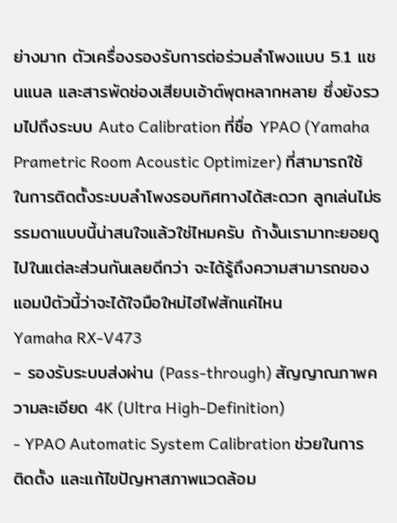ย่างมาก ตัวเครื่องรองรับการต่อร่วมลำโพงแบบ 5.1 แชนแนล และสารพัดช่องเสียบเอ้าต์พุตหลากหลาย ซึ่งยังรวมไปถึงระบบ Auto Calibration ที่ชื่อ YPAO (Yamaha Prametric Room Acoustic Optimizer) ที่สามารถใช้ในการติดตั้งระบบลำโพงรอบทิศทางได้สะดวก ลูกเล่นไม่ธรรมดาแบบนี้น่าสนใจแล้วใช่ไหมครับ ถ้างั้นเรามาทะยอยดูไปในแต่ละส่วนกันเลยดีกว่า จะได้รู้ถึงความสามารถของแอมป์ตัวนี้ว่าจะได้ใจมือใหม่ไฮไฟสักแค่ไหน
Yamaha RX-V473
- รองรับระบบส่งผ่าน (Pass-through) สัญญาณภาพความละเอียด 4K (Ultra High-Definition)
- YPAO Automatic System Calibration ช่วยในการติดตั้ง และแก้ไขปัญหาสภาพแวดล้อม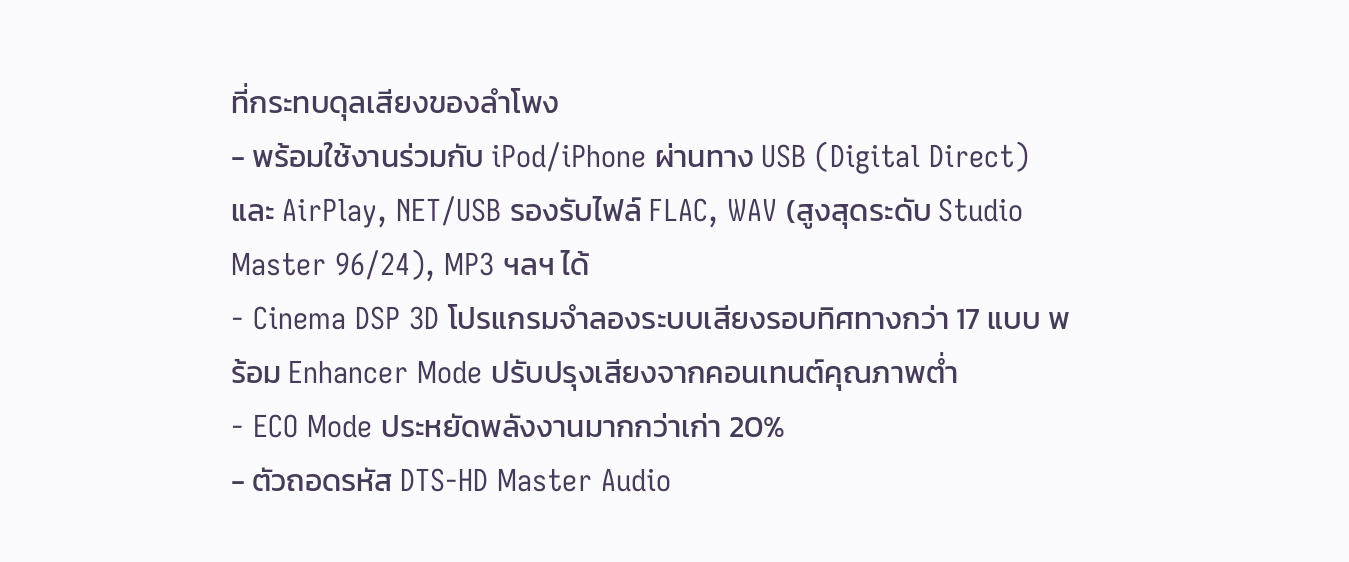ที่กระทบดุลเสียงของลำโพง
- พร้อมใช้งานร่วมกับ iPod/iPhone ผ่านทาง USB (Digital Direct) และ AirPlay, NET/USB รองรับไฟล์ FLAC, WAV (สูงสุดระดับ Studio Master 96/24), MP3 ฯลฯ ได้
- Cinema DSP 3D โปรแกรมจำลองระบบเสียงรอบทิศทางกว่า 17 แบบ พร้อม Enhancer Mode ปรับปรุงเสียงจากคอนเทนต์คุณภาพต่ำ
- ECO Mode ประหยัดพลังงานมากกว่าเก่า 20%
- ตัวถอดรหัส DTS-HD Master Audio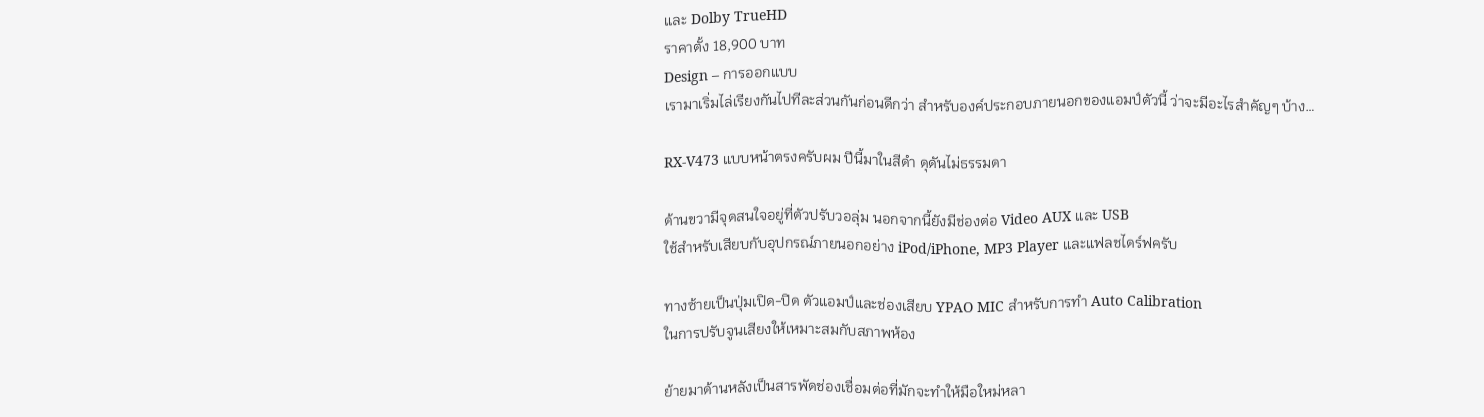และ Dolby TrueHD
ราคาตั้ง 18,900 บาท
Design – การออกแบบ
เรามาเริ่มไล่เรียงกันไปทีละส่วนกันก่อนดีกว่า สำหรับองค์ประกอบภายนอกของแอมป์ตัวนี้ ว่าจะมีอะไรสำคัญๆ บ้าง…

RX-V473 แบบหน้าตรงครับผม ปีนี้มาในสีดำ ดุดันไม่ธรรมดา

ด้านขวามีจุดสนใจอยู่ที่ตัวปรับวอลุ่ม นอกจากนี้ยังมีช่องต่อ Video AUX และ USB
ใช้สำหรับเสียบกับอุปกรณ์ภายนอกอย่าง iPod/iPhone, MP3 Player และแฟลชไดร์ฟครับ

ทางซ้ายเป็นปุ่มเปิด-ปิด ตัวแอมป์และช่องเสียบ YPAO MIC สำหรับการทำ Auto Calibration
ในการปรับจูนเสียงให้เหมาะสมกับสภาพห้อง

ย้ายมาด้านหลังเป็นสารพัดช่องเชื่อมต่อที่มักจะทำให้มือใหม่หลา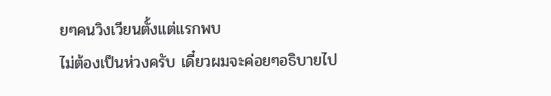ยๆคนวิงเวียนตั้งแต่แรกพบ
ไม่ต้องเป็นห่วงครับ เดี๋ยวผมจะค่อยๆอธิบายไป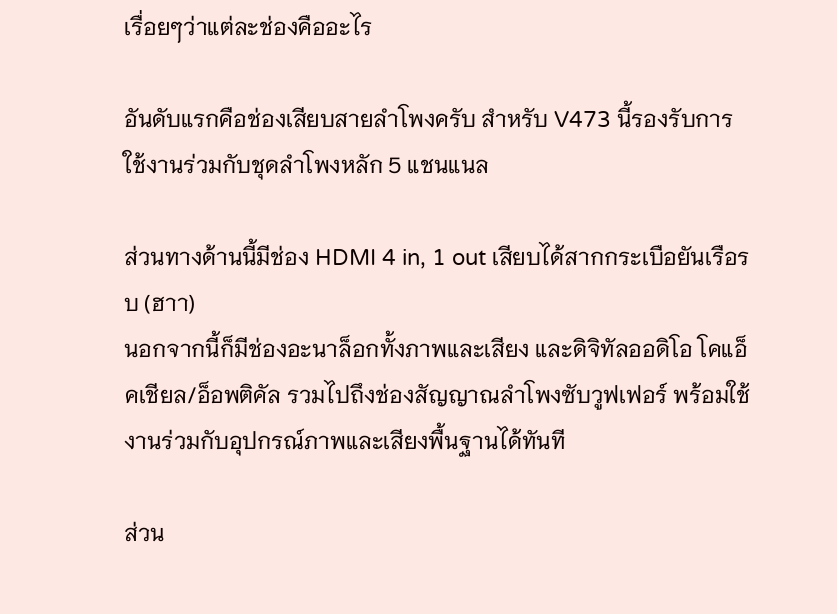เรื่อยๆว่าแต่ละช่องคืออะไร

อันดับแรกคือช่องเสียบสายลำโพงครับ สำหรับ V473 นี้รองรับการใช้งานร่วมกับชุดลำโพงหลัก 5 แชนแนล

ส่วนทางด้านนี้มีช่อง HDMI 4 in, 1 out เสียบได้สากกระเบือยันเรือรบ (ฮาา)
นอกจากนี้ก็มีช่องอะนาล็อกทั้งภาพและเสียง และดิจิทัลออดิโอ โคแอ็คเชียล/อ็อพติคัล รวมไปถึงช่องสัญญาณลำโพงซับวูฟเฟอร์ พร้อมใช้งานร่วมกับอุปกรณ์ภาพและเสียงพื้นฐานได้ทันที

ส่วน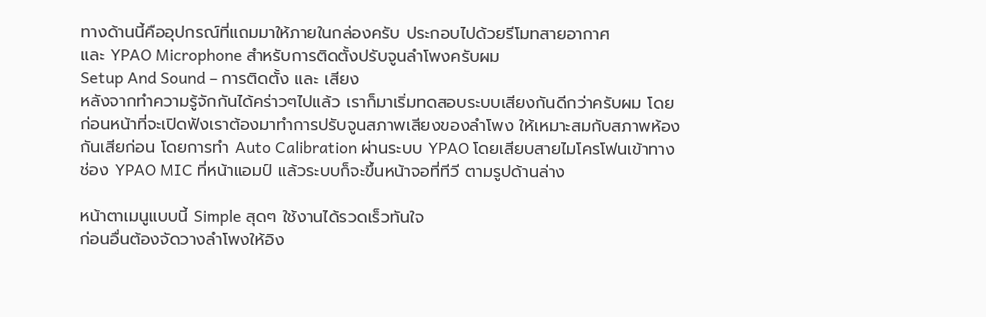ทางด้านนี้คืออุปกรณ์ที่แถมมาให้ภายในกล่องครับ ประกอบไปด้วยรีโมทสายอากาศ
และ YPAO Microphone สำหรับการติดตั้งปรับจูนลำโพงครับผม
Setup And Sound – การติดตั้ง และ เสียง
หลังจากทำความรู้จักกันได้คร่าวๆไปแล้ว เราก็มาเริ่มทดสอบระบบเสียงกันดีกว่าครับผม โดยก่อนหน้าที่จะเปิดฟังเราต้องมาทำการปรับจูนสภาพเสียงของลำโพง ให้เหมาะสมกับสภาพห้องกันเสียก่อน โดยการทำ Auto Calibration ผ่านระบบ YPAO โดยเสียบสายไมโครโฟนเข้าทางช่อง YPAO MIC ที่หน้าแอมป์ แล้วระบบก็จะขึ้นหน้าจอที่ทีวี ตามรูปด้านล่าง

หน้าตาเมนูแบบนี้ Simple สุดๆ ใช้งานได้รวดเร็วทันใจ
ก่อนอื่นต้องจัดวางลำโพงให้อิง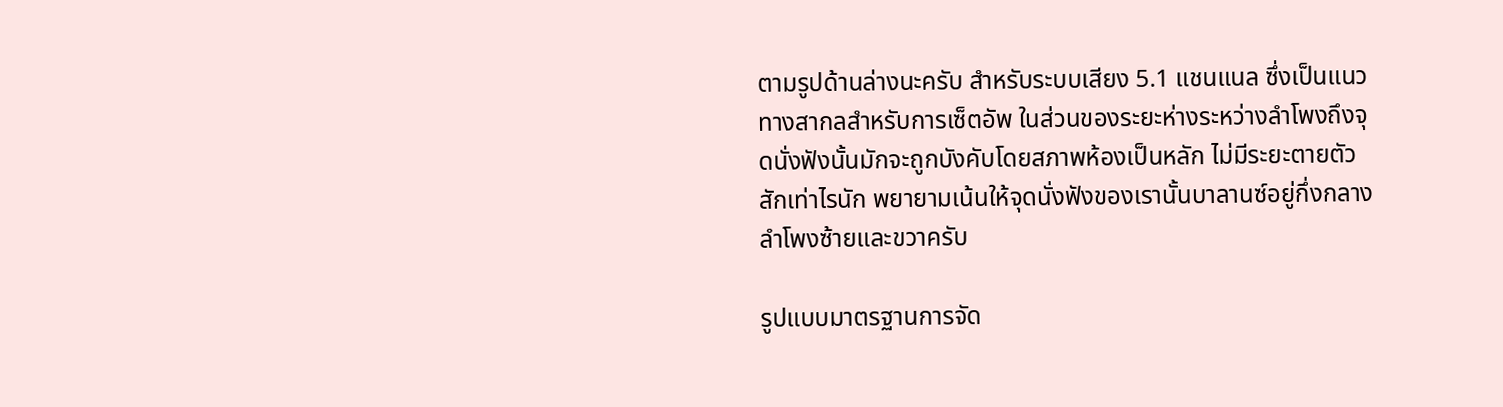ตามรูปด้านล่างนะครับ สำหรับระบบเสียง 5.1 แชนแนล ซึ่งเป็นแนวทางสากลสำหรับการเซ็ตอัพ ในส่วนของระยะห่างระหว่างลำโพงถึงจุดนั่งฟังนั้นมักจะถูกบังคับโดยสภาพห้องเป็นหลัก ไม่มีระยะตายตัวสักเท่าไรนัก พยายามเน้นให้จุดนั่งฟังของเรานั้นบาลานซ์อยู่กึ่งกลางลำโพงซ้ายและขวาครับ

รูปแบบมาตรฐานการจัด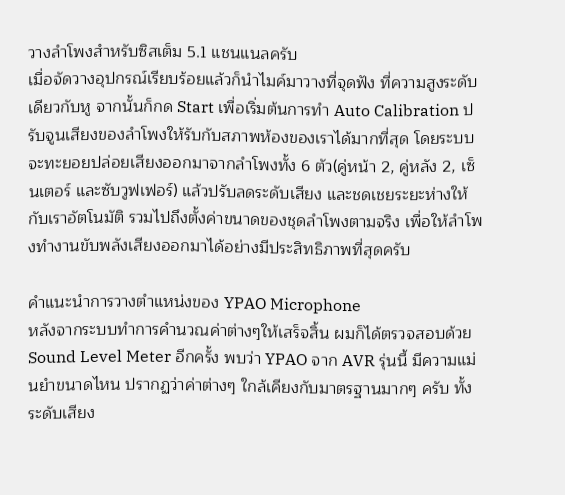วางลำโพงสำหรับซิสเต็ม 5.1 แชนแนลครับ
เมื่อจัดวางอุปกรณ์เรียบร้อยแล้วก็นำไมค์มาวางที่จุดฟัง ที่ความสูงระดับเดียวกับหู จากนั้นก็กด Start เพื่อเริ่มต้นการทำ Auto Calibration ปรับจูนเสียงของลำโพงให้รับกับสภาพห้องของเราได้มากที่สุด โดยระบบจะทะยอยปล่อยเสียงออกมาจากลำโพงทั้ง 6 ตัว(คู่หน้า 2, คู่หลัง 2, เซ็นเตอร์ และซับวูฟเฟอร์) แล้วปรับลดระดับเสียง และชดเชยระยะห่างให้กับเราอัตโนมัติ รวมไปถึงตั้งค่าขนาดของชุดลำโพงตามจริง เพื่อให้ลำโพงทำงานขับพลังเสียงออกมาได้อย่างมีประสิทธิภาพที่สุดครับ

คำแนะนำการวางตำแหน่งของ YPAO Microphone
หลังจากระบบทำการคำนวณค่าต่างๆให้เสร็จสิ้น ผมก็ได้ตรวจสอบด้วย Sound Level Meter อีกครั้ง พบว่า YPAO จาก AVR รุ่นนี้ มีความแม่นยำขนาดไหน ปรากฏว่าค่าต่างๆ ใกล้เคียงกับมาตรฐานมากๆ ครับ ทั้งระดับเสียง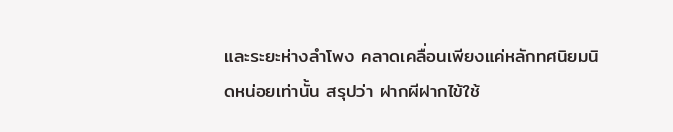และระยะห่างลำโพง คลาดเคลื่อนเพียงแค่หลักทศนิยมนิดหน่อยเท่านั้น สรุปว่า ฝากผีฝากไข้ใช้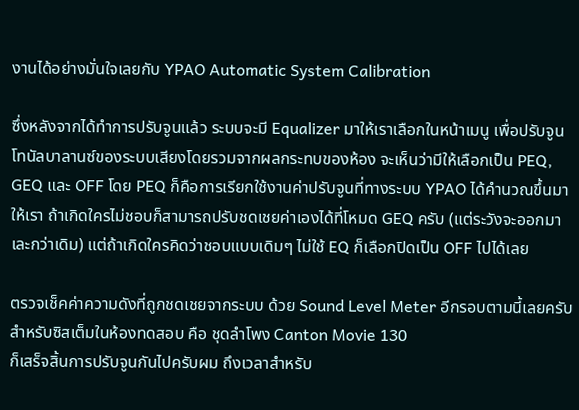งานได้อย่างมั่นใจเลยกับ YPAO Automatic System Calibration

ซึ่งหลังจากได้ทำการปรับจูนแล้ว ระบบจะมี Equalizer มาให้เราเลือกในหน้าเมนู เพื่อปรับจูนโทนัลบาลานซ์ของระบบเสียงโดยรวมจากผลกระทบของห้อง จะเห็นว่ามีให้เลือกเป็น PEQ, GEQ และ OFF โดย PEQ ก็คือการเรียกใช้งานค่าปรับจูนที่ทางระบบ YPAO ได้คำนวณขึ้นมาให้เรา ถ้าเกิดใครไม่ชอบก็สามารถปรับชดเชยค่าเองได้ที่โหมด GEQ ครับ (แต่ระวังจะออกมาเละกว่าเดิม) แต่ถ้าเกิดใครคิดว่าชอบแบบเดิมๆ ไม่ใช้ EQ ก็เลือกปิดเป็น OFF ไปได้เลย

ตรวจเช็คค่าความดังที่ถูกชดเชยจากระบบ ด้วย Sound Level Meter อีกรอบตามนี้เลยครับ
สำหรับซิสเต็มในห้องทดสอบ คือ ชุดลำโพง Canton Movie 130
ก็เสร็จสิ้นการปรับจูนกันไปครับผม ถึงเวลาสำหรับ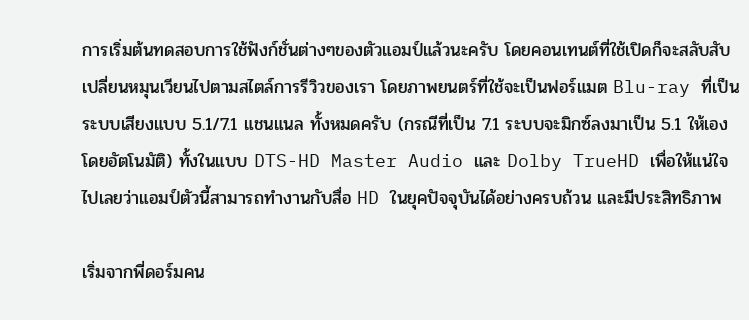การเริ่มต้นทดสอบการใช้ฟังก์ชั่นต่างๆของตัวแอมป์แล้วนะครับ โดยคอนเทนต์ที่ใช้เปิดก็จะสลับสับเปลี่ยนหมุนเวียนไปตามสไตล์การรีวิวของเรา โดยภาพยนตร์ที่ใช้จะเป็นฟอร์แมต Blu-ray ที่เป็นระบบเสียงแบบ 5.1/7.1 แชนแนล ทั้งหมดครับ (กรณีที่เป็น 7.1 ระบบจะมิกซ์ลงมาเป็น 5.1 ให้เองโดยอัตโนมัติ) ทั้งในแบบ DTS-HD Master Audio และ Dolby TrueHD เพื่อให้แน่ใจไปเลยว่าแอมป์ตัวนี้สามารถทำงานกับสื่อ HD ในยุคปัจจุบันได้อย่างครบถ้วน และมีประสิทธิภาพ

เริ่มจากพี่ดอร์มคน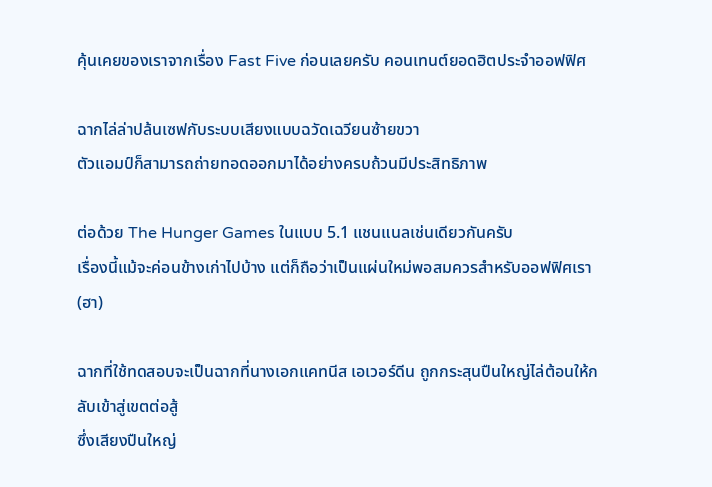คุ้นเคยของเราจากเรื่อง Fast Five ก่อนเลยครับ คอนเทนต์ยอดฮิตประจำออฟฟิศ

ฉากไล่ล่าปล้นเซฟกับระบบเสียงแบบฉวัดเฉวียนซ้ายขวา
ตัวแอมป์ก็สามารถถ่ายทอดออกมาได้อย่างครบถ้วนมีประสิทธิภาพ

ต่อด้วย The Hunger Games ในแบบ 5.1 แชนแนลเช่นเดียวกันครับ
เรื่องนี้แม้จะค่อนข้างเก่าไปบ้าง แต่ก็ถือว่าเป็นแผ่นใหม่พอสมควรสำหรับออฟฟิศเรา(ฮา)

ฉากที่ใช้ทดสอบจะเป็นฉากที่นางเอกแคทนีส เอเวอร์ดีน ถูกกระสุนปืนใหญ่ไล่ต้อนให้กลับเข้าสู่เขตต่อสู้
ซึ่งเสียงปืนใหญ่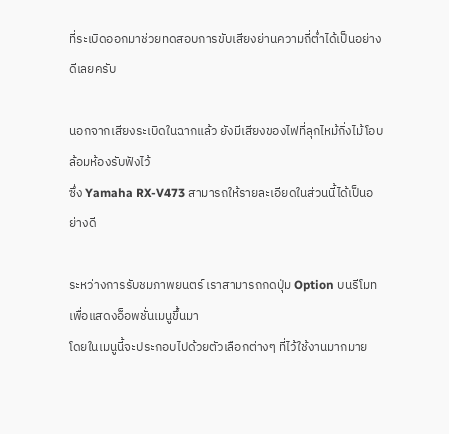ที่ระเบิดออกมาช่วยทดสอบการขับเสียงย่านความถี่ต่ำได้เป็นอย่างดีเลยครับ

นอกจากเสียงระเบิดในฉากแล้ว ยังมีเสียงของไฟที่ลุกไหม้กิ่งไม้โอบล้อมห้องรับฟังไว้
ซึ่ง Yamaha RX-V473 สามารถให้รายละเอียดในส่วนนี้ได้เป็นอย่างดี

ระหว่างการรับชมภาพยนตร์ เราสามารถกดปุ่ม Option บนรีโมทเพื่อแสดงอ็อพชั่นเมนูขึ้นมา
โดยในเมนูนี้จะประกอบไปด้วยตัวเลือกต่างๆ ที่ไว้ใช้งานมากมาย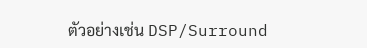ตัวอย่างเช่น DSP/Surround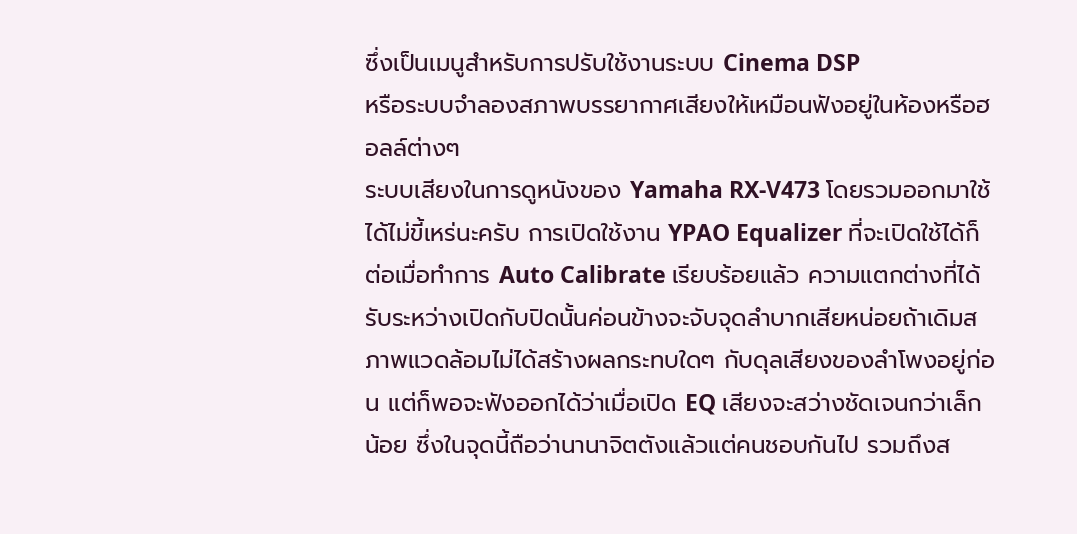ซึ่งเป็นเมนูสำหรับการปรับใช้งานระบบ Cinema DSP
หรือระบบจำลองสภาพบรรยากาศเสียงให้เหมือนฟังอยู่ในห้องหรือฮอลล์ต่างๆ
ระบบเสียงในการดูหนังของ Yamaha RX-V473 โดยรวมออกมาใช้ได้ไม่ขี้เหร่นะครับ การเปิดใช้งาน YPAO Equalizer ที่จะเปิดใช้ได้ก็ต่อเมื่อทำการ Auto Calibrate เรียบร้อยแล้ว ความแตกต่างที่ได้รับระหว่างเปิดกับปิดนั้นค่อนข้างจะจับจุดลำบากเสียหน่อยถ้าเดิมสภาพแวดล้อมไม่ได้สร้างผลกระทบใดๆ กับดุลเสียงของลำโพงอยู่ก่อน แต่ก็พอจะฟังออกได้ว่าเมื่อเปิด EQ เสียงจะสว่างชัดเจนกว่าเล็กน้อย ซึ่งในจุดนี้ถือว่านานาจิตตังแล้วแต่คนชอบกันไป รวมถึงส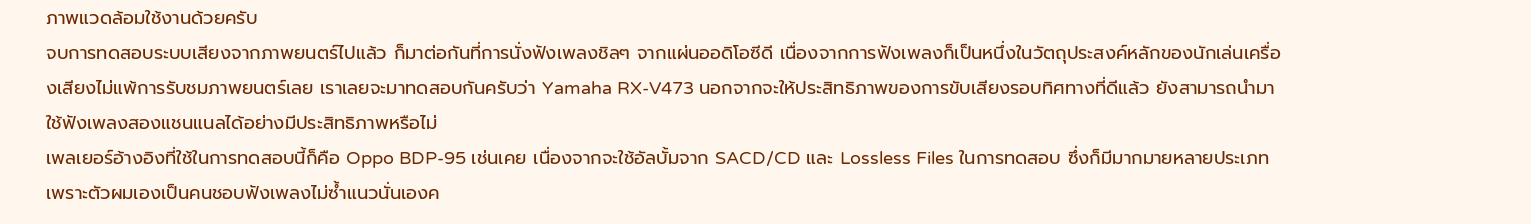ภาพแวดล้อมใช้งานด้วยครับ
จบการทดสอบระบบเสียงจากภาพยนตร์ไปแล้ว ก็มาต่อกันที่การนั่งฟังเพลงชิลๆ จากแผ่นออดิโอซีดี เนื่องจากการฟังเพลงก็เป็นหนึ่งในวัตถุประสงค์หลักของนักเล่นเครื่องเสียงไม่แพ้การรับชมภาพยนตร์เลย เราเลยจะมาทดสอบกันครับว่า Yamaha RX-V473 นอกจากจะให้ประสิทธิภาพของการขับเสียงรอบทิศทางที่ดีแล้ว ยังสามารถนำมาใช้ฟังเพลงสองแชนแนลได้อย่างมีประสิทธิภาพหรือไม่
เพลเยอร์อ้างอิงที่ใช้ในการทดสอบนี้ก็คือ Oppo BDP-95 เช่นเคย เนื่องจากจะใช้อัลบั้มจาก SACD/CD และ Lossless Files ในการทดสอบ ซึ่งก็มีมากมายหลายประเภท เพราะตัวผมเองเป็นคนชอบฟังเพลงไม่ซ้ำแนวนั่นเองค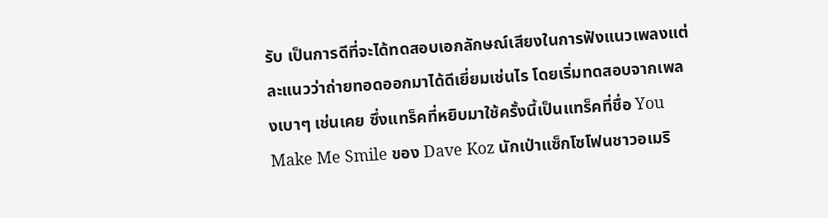รับ เป็นการดีที่จะได้ทดสอบเอกลักษณ์เสียงในการฟังแนวเพลงแต่ละแนวว่าถ่ายทอดออกมาได้ดีเยี่ยมเช่นไร โดยเริ่มทดสอบจากเพลงเบาๆ เช่นเคย ซึ่งแทร็คที่หยิบมาใช้ครั้งนี้เป็นแทร็คที่ชื่อ You Make Me Smile ของ Dave Koz นักเป่าแซ็กโซโฟนชาวอเมริ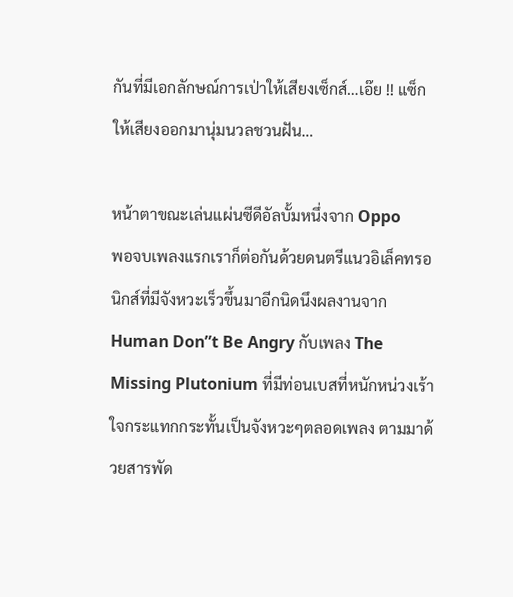กันที่มีเอกลักษณ์การเป่าให้เสียงเซ็กส์…เอ๊ย !! แซ็ก ให้เสียงออกมานุ่มนวลชวนฝัน…

หน้าตาขณะเล่นแผ่นซีดีอัลบั้มหนึ่งจาก Oppo
พอจบเพลงแรกเราก็ต่อกันด้วยดนตรีแนวอิเล็คทรอนิกส์ที่มีจังหวะเร็วขึ้นมาอีกนิดนึงผลงานจาก Human Don”t Be Angry กับเพลง The Missing Plutonium ที่มีท่อนเบสที่หนักหน่วงเร้าใจกระแทกกระทั้นเป็นจังหวะๆตลอดเพลง ตามมาด้วยสารพัด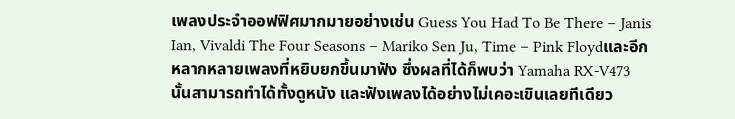เพลงประจำออฟฟิศมากมายอย่างเช่น Guess You Had To Be There – Janis Ian, Vivaldi The Four Seasons – Mariko Sen Ju, Time – Pink Floydและอีกหลากหลายเพลงที่หยิบยกขึ้นมาฟัง ซึ่งผลที่ได้ก็พบว่า Yamaha RX-V473 นั้นสามารถทำได้ทั้งดูหนัง และฟังเพลงได้อย่างไม่เคอะเขินเลยทีเดียว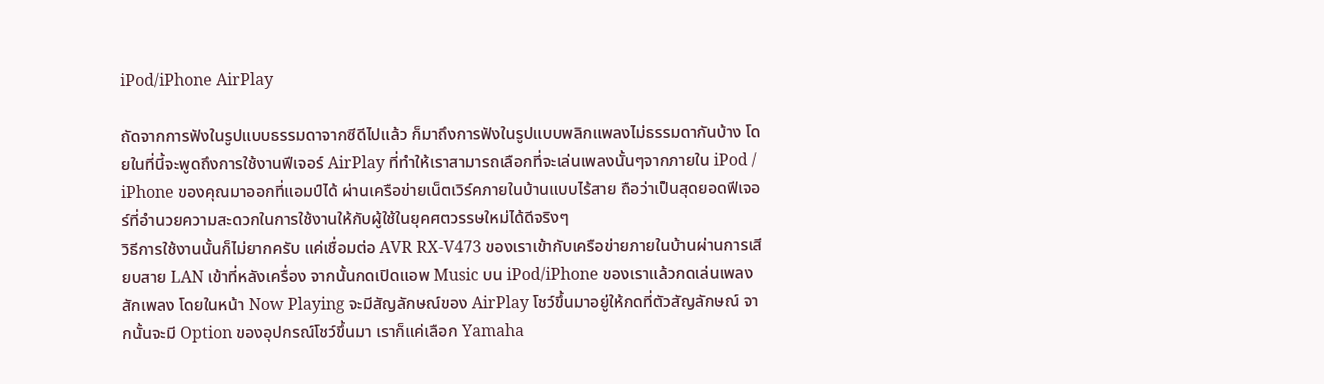iPod/iPhone AirPlay

ถัดจากการฟังในรูปแบบธรรมดาจากซีดีไปแล้ว ก็มาถึงการฟังในรูปแบบพลิกแพลงไม่ธรรมดากันบ้าง โดยในที่นี้จะพูดถึงการใช้งานฟีเจอร์ AirPlay ที่ทำให้เราสามารถเลือกที่จะเล่นเพลงนั้นๆจากภายใน iPod / iPhone ของคุณมาออกที่แอมป์ได้ ผ่านเครือข่ายเน็ตเวิร์คภายในบ้านแบบไร้สาย ถือว่าเป็นสุดยอดฟีเจอร์ที่อำนวยความสะดวกในการใช้งานให้กับผู้ใช้ในยุคศตวรรษใหม่ได้ดีจริงๆ
วิธีการใช้งานนั้นก็ไม่ยากครับ แค่เชื่อมต่อ AVR RX-V473 ของเราเข้ากับเครือข่ายภายในบ้านผ่านการเสียบสาย LAN เข้าที่หลังเครื่อง จากนั้นกดเปิดแอพ Music บน iPod/iPhone ของเราแล้วกดเล่นเพลงสักเพลง โดยในหน้า Now Playing จะมีสัญลักษณ์ของ AirPlay โชว์ขึ้นมาอยู่ให้กดที่ตัวสัญลักษณ์ จากนั้นจะมี Option ของอุปกรณ์โชว์ขึ้นมา เราก็แค่เลือก Yamaha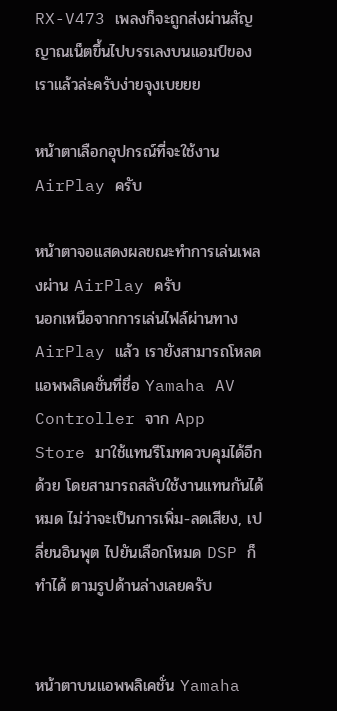RX-V473 เพลงก็จะถูกส่งผ่านสัญญาณเน็ตขึ้นไปบรรเลงบนแอมป์ของเราแล้วล่ะครับง่ายจุงเบยยย

หน้าตาเลือกอุปกรณ์ที่จะใช้งาน AirPlay ครับ

หน้าตาจอแสดงผลขณะทำการเล่นเพลงผ่าน AirPlay ครับ
นอกเหนือจากการเล่นไฟล์ผ่านทาง AirPlay แล้ว เรายังสามารถโหลดแอพพลิเคชั่นที่ชื่อ Yamaha AV Controller จาก App Store มาใช้แทนรีโมทควบคุมได้อีกด้วย โดยสามารถสลับใช้งานแทนกันได้หมด ไม่ว่าจะเป็นการเพิ่ม-ลดเสียง, เปลี่ยนอินพุต ไปยันเลือกโหมด DSP ก็ทำได้ ตามรูปด้านล่างเลยครับ


หน้าตาบนแอพพลิเคชั่น Yamaha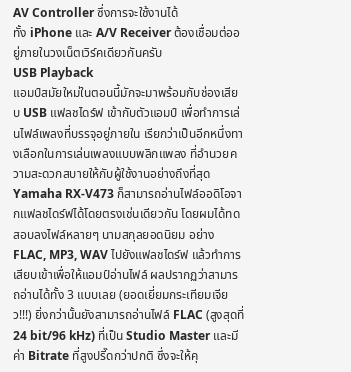AV Controller ซึ่งการจะใช้งานได้
ทั้ง iPhone และ A/V Receiver ต้องเชื่อมต่ออยู่ภายในวงเน็ตเวิร์คเดียวกันครับ
USB Playback
แอมป์สมัยใหม่ในตอนนี้มักจะมาพร้อมกับช่องเสียบ USB แฟลชไดร์ฟ เข้ากับตัวแอมป์ เพื่อทำการเล่นไฟล์เพลงที่บรรจุอยู่ภายใน เรียกว่าเป็นอีกหนึ่งทางเลือกในการเล่นเพลงแบบพลิกแพลง ที่อำนวยความสะดวกสบายให้กับผู้ใช้งานอย่างถึงที่สุด Yamaha RX-V473 ก็สามารถอ่านไฟล์ออดิโอจากแฟลชไดร์ฟได้โดยตรงเช่นเดียวกัน โดยผมได้ทดสอบลงไฟล์หลายๆ นามสกุลยอดนิยม อย่าง FLAC, MP3, WAV ไปยังแฟลชไดร์ฟ แล้วทำการเสียบเข้าเพื่อให้แอมป์อ่านไฟล์ ผลปรากฏว่าสามารถอ่านได้ทั้ง 3 แบบเลย (ยอดเยี่ยมกระเทียมเจียว!!!) ยิ่งกว่านั้นยังสามารถอ่านไฟล์ FLAC (สูงสุดที่ 24 bit/96 kHz) ที่เป็น Studio Master และมีค่า Bitrate ที่สูงปรี๊ดกว่าปกติ ซึ่งจะให้คุ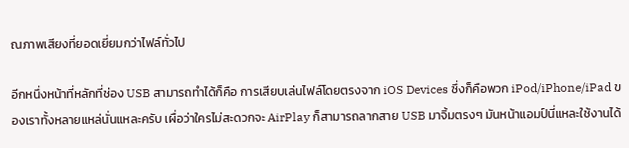ณภาพเสียงที่ยอดเยี่ยมกว่าไฟล์ทั่วไป

อีกหนึ่งหน้าที่หลักที่ช่อง USB สามารถทำได้ก็คือ การเสียบเล่นไฟล์โดยตรงจาก iOS Devices ซึ่งก็คือพวก iPod/iPhone/iPad ของเราทั้งหลายแหล่นั่นแหละครับ เผื่อว่าใครไม่สะดวกจะ AirPlay ก็สามารถลากสาย USB มาจิ้มตรงๆ มันหน้าแอมป์นี่แหละใช้งานได้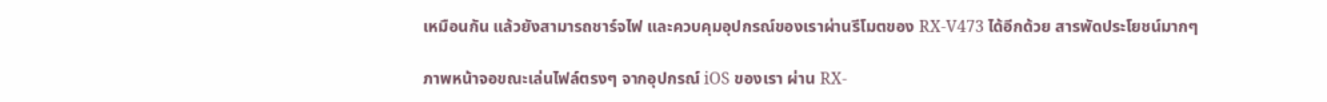เหมือนกัน แล้วยังสามารถชาร์จไฟ และควบคุมอุปกรณ์ของเราผ่านรีโมตของ RX-V473 ได้อีกด้วย สารพัดประโยชน์มากๆ

ภาพหน้าจอขณะเล่นไฟล์ตรงๆ จากอุปกรณ์ iOS ของเรา ผ่าน RX-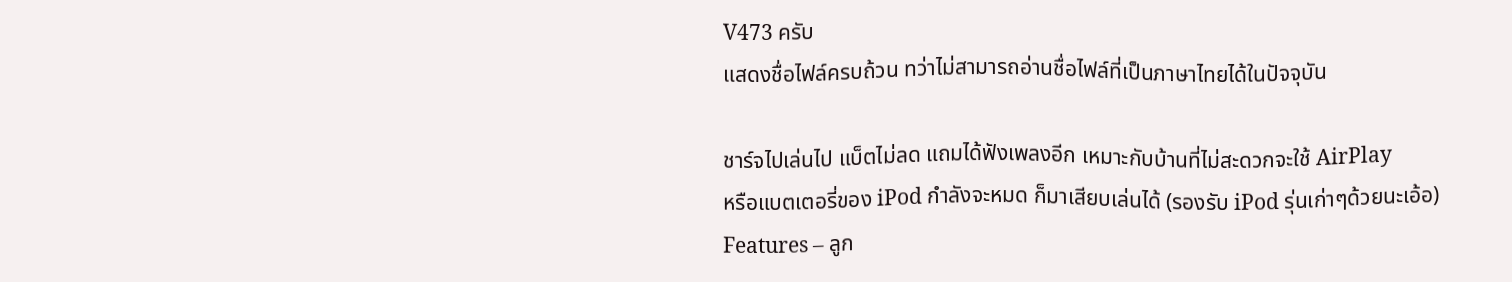V473 ครับ
แสดงชื่อไฟล์ครบถ้วน ทว่าไม่สามารถอ่านชื่อไฟล์ที่เป็นภาษาไทยได้ในปัจจุบัน

ชาร์จไปเล่นไป แบ็ตไม่ลด แถมได้ฟังเพลงอีก เหมาะกับบ้านที่ไม่สะดวกจะใช้ AirPlay
หรือแบตเตอรี่ของ iPod กำลังจะหมด ก็มาเสียบเล่นได้ (รองรับ iPod รุ่นเก่าๆด้วยนะเอ้อ)
Features – ลูก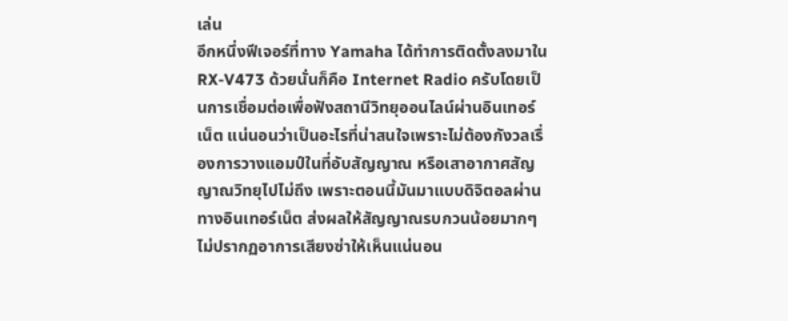เล่น
อีกหนึ่งฟีเจอร์ที่ทาง Yamaha ได้ทำการติดตั้งลงมาใน RX-V473 ด้วยนั่นก็คือ Internet Radio ครับโดยเป็นการเชื่อมต่อเพื่อฟังสถานีวิทยุออนไลน์ผ่านอินเทอร์เน็ต แน่นอนว่าเป็นอะไรที่น่าสนใจเพราะไม่ต้องกังวลเรื่องการวางแอมป์ในที่อับสัญญาณ หรือเสาอากาศสัญญาณวิทยุไปไม่ถึง เพราะตอนนี้มันมาแบบดิจิตอลผ่านทางอินเทอร์เน็ต ส่งผลให้สัญญาณรบกวนน้อยมากๆ ไม่ปรากฏอาการเสียงซ่าให้เห็นแน่นอน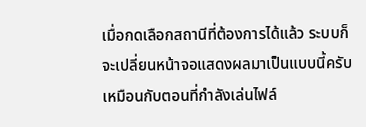เมื่อกดเลือกสถานีที่ต้องการได้แล้ว ระบบก็จะเปลี่ยนหน้าจอแสดงผลมาเป็นแบบนี้ครับ
เหมือนกับตอนที่กำลังเล่นไฟล์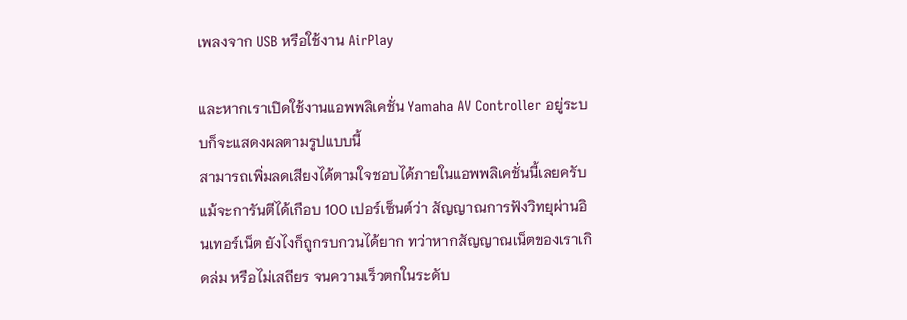เพลงจาก USB หรือใช้งาน AirPlay

และหากเราเปิดใช้งานแอพพลิเคชั่น Yamaha AV Controller อยู่ระบบก็จะแสดงผลตามรูปแบบนี้
สามารถเพิ่มลดเสียงได้ตามใจชอบได้ภายในแอพพลิเคชั่นนี้เลยครับ
แม้จะการันตีได้เกือบ 100 เปอร์เซ็นต์ว่า สัญญาณการฟังวิทยุผ่านอินเทอร์เน็ต ยังไงก็ถูกรบกวนได้ยาก ทว่าหากสัญญาณเน็ตของเราเกิดล่ม หรือไม่เสถียร จนความเร็วตกในระดับ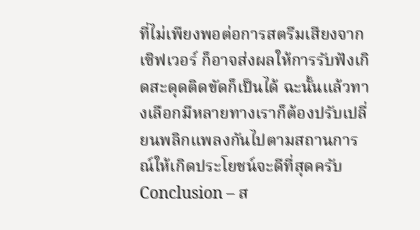ที่ไม่เพียงพอต่อการสตรีมเสียงจากเซิฟเวอร์ ก็อาจส่งผลให้การรับฟังเกิดสะดุดติดขัดก็เป็นได้ ฉะนั้นแล้วทางเลือกมีหลายทางเราก็ต้องปรับเปลี่ยนพลิกแพลงกันไปตามสถานการณ์ให้เกิดประโยชน์จะดีที่สุดครับ
Conclusion – ส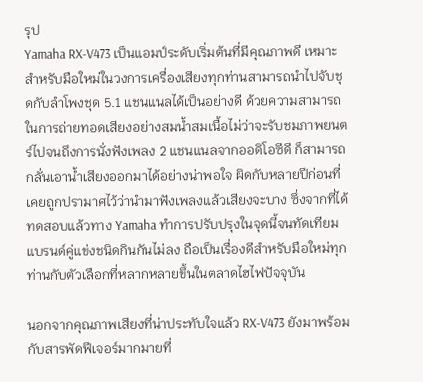รุป
Yamaha RX-V473 เป็นแอมป์ระดับเริ่มต้นที่มีคุณภาพดี เหมาะสำหรับมือใหม่ในวงการเครื่องเสียงทุกท่านสามารถนำไปจับชุดกับลำโพงชุด 5.1 แชนแนลได้เป็นอย่างดี ด้วยความสามารถในการถ่ายทอดเสียงอย่างสมน้ำสมเนื้อไม่ว่าจะรับชมภาพยนตร์ไปจนถึงการนั่งฟังเพลง 2 แชนแนลจากออดิโอซีดี ก็สามารถกลั่นเอาน้ำเสียงออกมาได้อย่างน่าพอใจ ผิดกับหลายปีก่อนที่เคยถูกปรามาศไว้ว่านำมาฟังเพลงแล้วเสียงจะบาง ซึ่งจากที่ได้ทดสอบแล้วทาง Yamaha ทำการปรับปรุงในจุดนี้จนทัดเทียมแบรนด์คู่แข่งชนิดกินกันไม่ลง ถือเป็นเรื่องดีสำหรับมือใหม่ทุกท่านกับตัวเลือกที่หลากหลายขึ้นในตลาดไฮไฟปัจจุบัน

นอกจากคุณภาพเสียงที่น่าประทับใจแล้ว RX-V473 ยังมาพร้อมกับสารพัดฟีเจอร์มากมายที่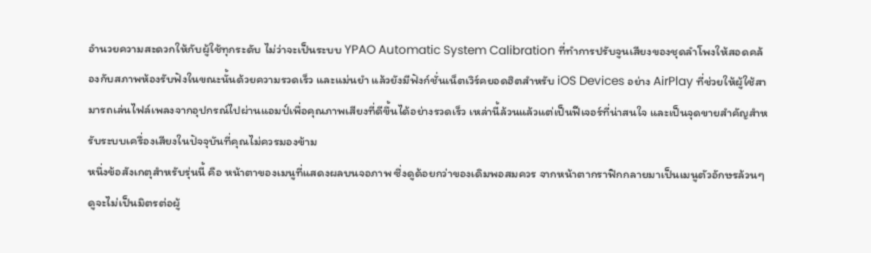อำนวยความสะดวกให้กับผู้ใช้ทุกระดับ ไม่ว่าจะเป็นระบบ YPAO Automatic System Calibration ที่ทำการปรับจูนเสียงของชุดลำโพงให้สอดคล้องกับสภาพห้องรับฟังในขณะนั้นด้วยความรวดเร็ว และแม่นยำ แล้วยังมีฟังก์ชั่นเน็ตเวิร์คยอดฮิตสำหรับ iOS Devices อย่าง AirPlay ที่ช่วยให้ผู้ใช้สามารถเล่นไฟล์เพลงจากอุปกรณ์ไปผ่านแอมป์เพื่อคุณภาพเสียงที่ดีขึ้นได้อย่างรวดเร็ว เหล่านี้ล้วนแล้วแต่เป็นฟีเจอร์ที่น่าสนใจ และเป็นจุดขายสำคัญสำหรับระบบเครื่องเสียงในปัจจุบันที่คุณไม่ควรมองข้าม
หนึ่งข้อสังเกตุสำหรับรุ่นนี้ คือ หน้าตาของเมนูที่แสดงผลบนจอภาพ ซึ่งดูด้อยกว่าของเดิมพอสมควร จากหน้าตากราฟิกกลายมาเป็นเมนูตัวอักษรล้วนๆ ดูจะไม่เป็นมิตรต่อผู้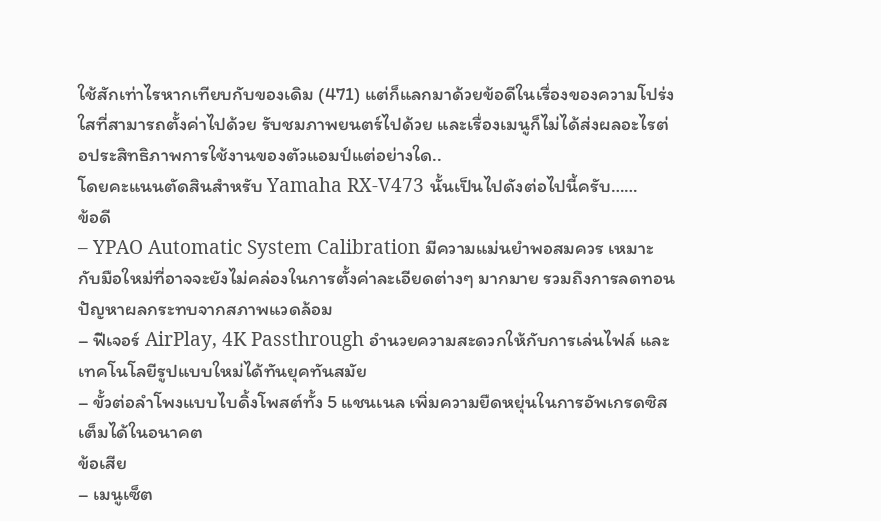ใช้สักเท่าไรหากเทียบกับของเดิม (471) แต่ก็แลกมาด้วยข้อดีในเรื่องของความโปร่งใสที่สามารถตั้งค่าไปด้วย รับชมภาพยนตร์ไปด้วย และเรื่องเมนูก็ไม่ได้ส่งผลอะไรต่อประสิทธิภาพการใช้งานของตัวแอมป์แต่อย่างใด..
โดยคะแนนตัดสินสำหรับ Yamaha RX-V473 นั้นเป็นไปดังต่อไปนี้ครับ……
ข้อดี
– YPAO Automatic System Calibration มีความแม่นยำพอสมควร เหมาะกับมือใหม่ที่อาจจะยังไม่คล่องในการตั้งค่าละเอียดต่างๆ มากมาย รวมถึงการลดทอนปัญหาผลกระทบจากสภาพแวดล้อม
– ฟีเจอร์ AirPlay, 4K Passthrough อำนวยความสะดวกให้กับการเล่นไฟล์ และเทคโนโลยีรูปแบบใหม่ได้ทันยุคทันสมัย
– ขั้วต่อลำโพงแบบไบดิ้งโพสต์ทั้ง 5 แชนเนล เพิ่มความยืดหยุ่นในการอัพเกรดซิสเต็มได้ในอนาคต
ข้อเสีย
– เมนูเซ็ต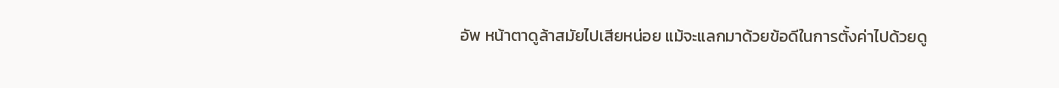อัพ หน้าตาดูล้าสมัยไปเสียหน่อย แม้จะแลกมาด้วยข้อดีในการตั้งค่าไปด้วยดู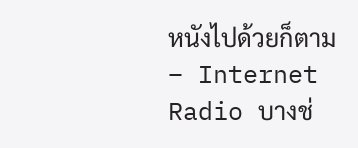หนังไปด้วยก็ตาม
– Internet Radio บางช่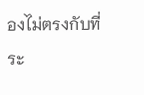องไม่ตรงกับที่ระ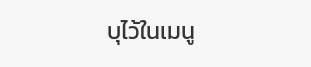บุไว้ในเมนู